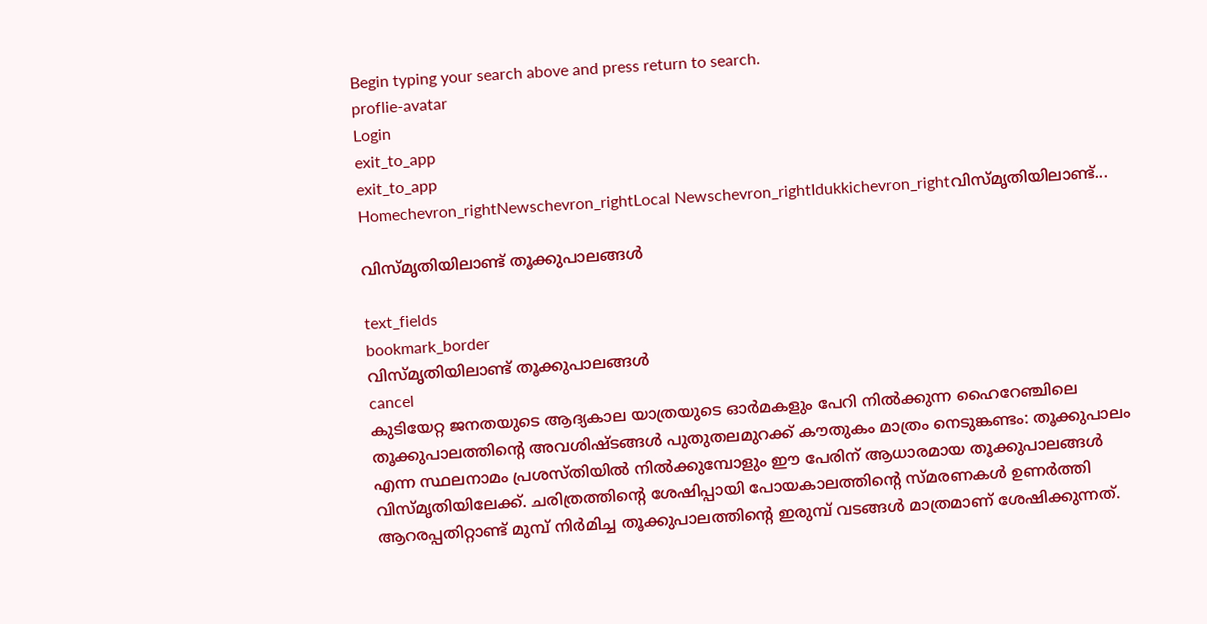Begin typing your search above and press return to search.
proflie-avatar
Login
exit_to_app
exit_to_app
Homechevron_rightNewschevron_rightLocal Newschevron_rightIdukkichevron_rightവിസ്മൃതിയിലാണ്ട്...

വിസ്മൃതിയിലാണ്ട് തൂക്കുപാലങ്ങള്‍

text_fields
bookmark_border
വിസ്മൃതിയിലാണ്ട് തൂക്കുപാലങ്ങള്‍
cancel
കുടിയേറ്റ ജനതയുടെ ആദ്യകാല യാത്രയുടെ ഓര്‍മകളും പേറി നില്‍ക്കുന്ന ഹൈറേഞ്ചിലെ തൂക്കുപാലത്തിന്‍റെ അവശിഷ്ടങ്ങള്‍ പുതുതലമുറക്ക് കൗതുകം മാത്രം നെടുങ്കണ്ടം: തൂക്കുപാലം എന്ന സ്ഥലനാമം പ്രശസ്തിയില്‍ നില്‍ക്കുമ്പോളും ഈ പേരിന് ആധാരമായ തൂക്കുപാലങ്ങള്‍ വിസ്മൃതിയിലേക്ക്. ചരിത്രത്തിന്‍റെ ശേഷിപ്പായി പോയകാലത്തിന്‍റെ സ്മരണകള്‍ ഉണര്‍ത്തി ആറരപ്പതിറ്റാണ്ട് മുമ്പ് നിര്‍മിച്ച തൂക്കുപാലത്തിന്‍റെ ഇരുമ്പ് വടങ്ങള്‍ മാത്രമാണ് ശേഷിക്കുന്നത്.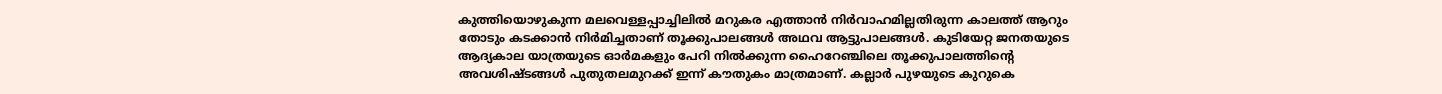കുത്തിയൊഴുകുന്ന മലവെള്ളപ്പാച്ചിലില്‍ മറുകര എത്താന്‍ നിര്‍വാഹമില്ലതിരുന്ന കാലത്ത് ആറും തോടും കടക്കാന്‍ നിര്‍മിച്ചതാണ് തൂക്കുപാലങ്ങള്‍ അഥവ ആട്ടുപാലങ്ങള്‍. കുടിയേറ്റ ജനതയുടെ ആദ്യകാല യാത്രയുടെ ഓര്‍മകളും പേറി നില്‍ക്കുന്ന ഹൈറേഞ്ചിലെ തൂക്കുപാലത്തിന്‍റെ അവശിഷ്ടങ്ങള്‍ പുതുതലമുറക്ക് ഇന്ന് കൗതുകം മാത്രമാണ്. കല്ലാര്‍ പുഴയുടെ കുറുകെ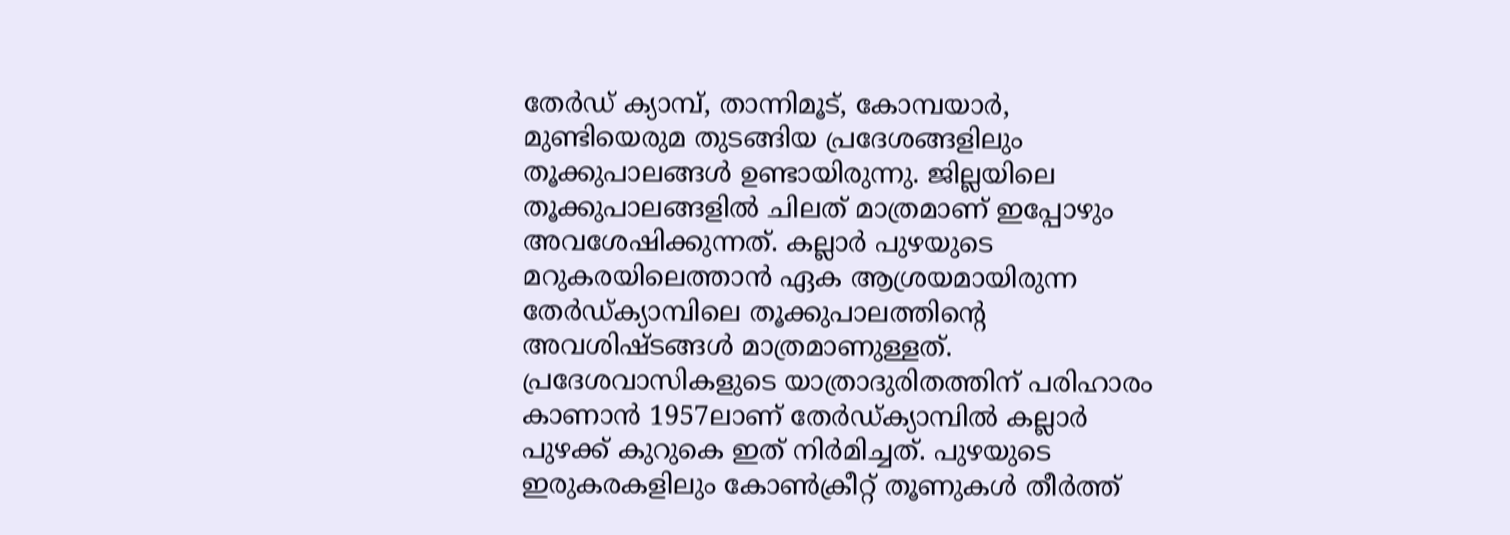തേര്‍ഡ് ക്യാമ്പ്, താന്നിമൂട്, കോമ്പയാര്‍, മുണ്ടിയെരുമ തുടങ്ങിയ പ്രദേശങ്ങളിലും തൂക്കുപാലങ്ങള്‍ ഉണ്ടായിരുന്നു. ജില്ലയിലെ തൂക്കുപാലങ്ങളില്‍ ചിലത് മാത്രമാണ് ഇപ്പോഴും അവശേഷിക്കുന്നത്. കല്ലാര്‍ പുഴയുടെ മറുകരയിലെത്താന്‍ ഏക ആശ്രയമായിരുന്ന തേര്‍ഡ്ക്യാമ്പിലെ തൂക്കുപാലത്തിന്‍റെ അവശിഷ്ടങ്ങള്‍ മാത്രമാണുള്ളത്. പ്രദേശവാസികളുടെ യാത്രാദുരിതത്തിന് പരിഹാരം കാണാന്‍ 1957ലാണ് തേര്‍ഡ്ക്യാമ്പില്‍ കല്ലാര്‍ പുഴക്ക് കുറുകെ ഇത് നിര്‍മിച്ചത്. പുഴയുടെ ഇരുകരകളിലും കോണ്‍ക്രീറ്റ് തൂണുകള്‍ തീര്‍ത്ത്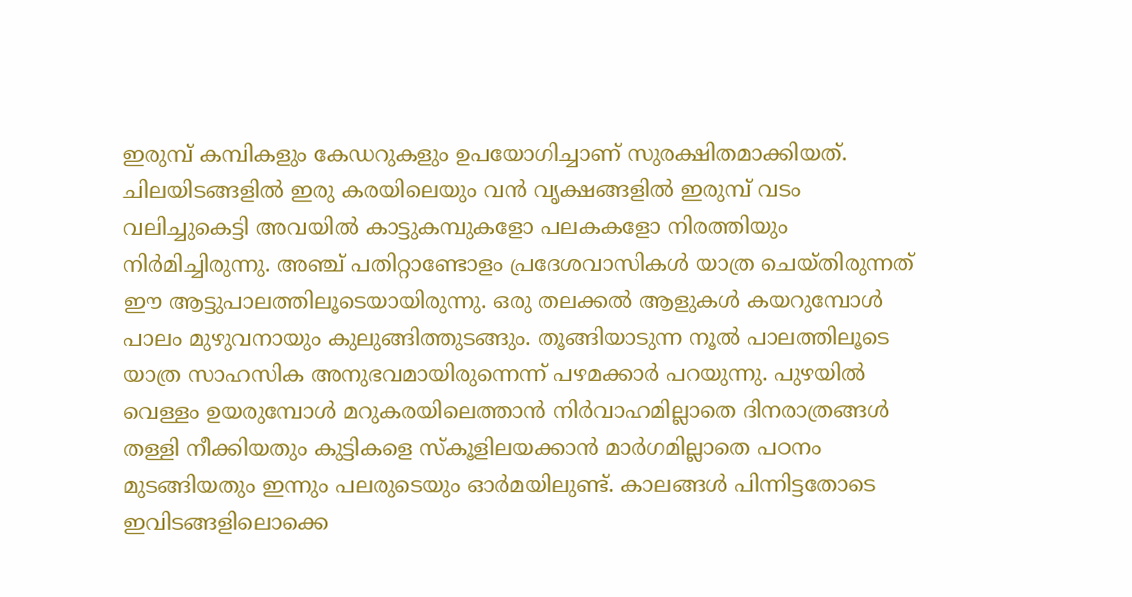ഇരുമ്പ് കമ്പികളും കേഡറുകളും ഉപയോഗിച്ചാണ് സുരക്ഷിതമാക്കിയത്. ചിലയിടങ്ങളില്‍ ഇരു കരയിലെയും വന്‍ വൃക്ഷങ്ങളില്‍ ഇരുമ്പ് വടം വലിച്ചുകെട്ടി അവയില്‍ കാട്ടുകമ്പുകളോ പലകകളോ നിരത്തിയും നിര്‍മിച്ചിരുന്നു. അഞ്ച് പതിറ്റാണ്ടോളം പ്രദേശവാസികള്‍ യാത്ര ചെയ്തിരുന്നത് ഈ ആട്ടുപാലത്തിലൂടെയായിരുന്നു. ഒരു തലക്കല്‍ ആളുകള്‍ കയറുമ്പോള്‍ പാലം മുഴുവനായും കുലുങ്ങിത്തുടങ്ങും. തൂങ്ങിയാടുന്ന നൂല്‍ പാലത്തിലൂടെ യാത്ര സാഹസിക അനുഭവമായിരുന്നെന്ന് പഴമക്കാര്‍ പറയുന്നു. പുഴയില്‍ വെള്ളം ഉയരുമ്പോള്‍ മറുകരയിലെത്താന്‍ നിര്‍വാഹമില്ലാതെ ദിനരാത്രങ്ങള്‍ തള്ളി നീക്കിയതും കുട്ടികളെ സ്‌കൂളിലയക്കാന്‍ മാര്‍ഗമില്ലാതെ പഠനം മുടങ്ങിയതും ഇന്നും പലരുടെയും ഓര്‍മയിലുണ്ട്. കാലങ്ങൾ പിന്നിട്ടതോടെ ഇവിടങ്ങളിലൊക്കെ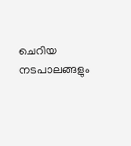ചെറിയ നടപാലങ്ങളും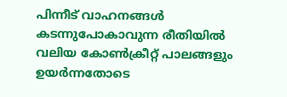പിന്നീട് വാഹനങ്ങള്‍ കടന്നുപോകാവുന്ന രീതിയില്‍ വലിയ കോണ്‍ക്രീറ്റ് പാലങ്ങളും ഉയര്‍ന്നതോടെ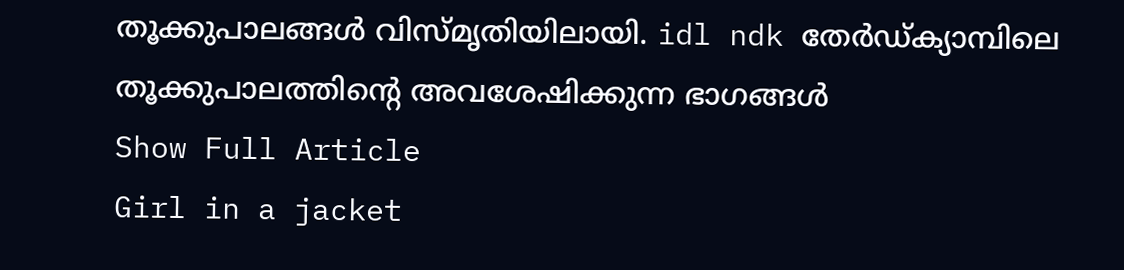തൂക്കുപാലങ്ങള്‍ വിസ്മൃതിയിലായി. idl ndk തേര്‍ഡ്ക്യാമ്പിലെ തൂക്കുപാലത്തിന്‍റെ അവശേഷിക്കുന്ന ഭാഗങ്ങള്‍
Show Full Article
Girl in a jacket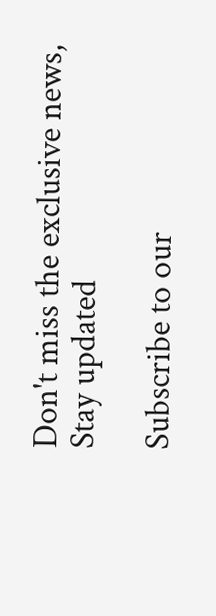Don't miss the exclusive news, Stay updated

Subscribe to our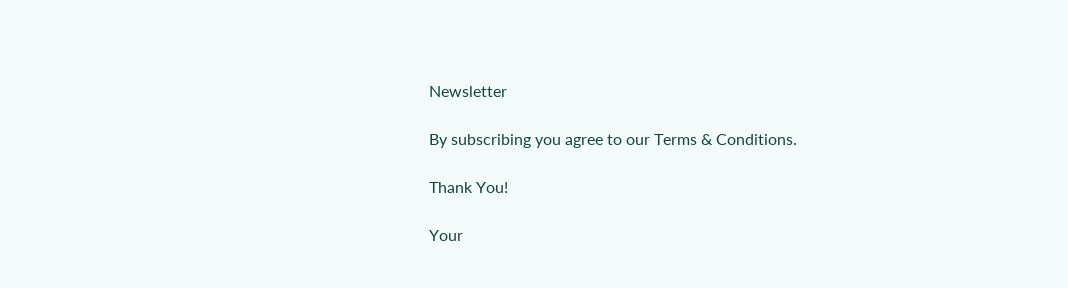Newsletter

By subscribing you agree to our Terms & Conditions.

Thank You!

Your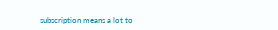subscription means a lot to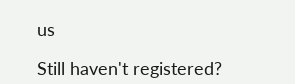us

Still haven't registered?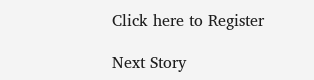Click here to Register

Next Story